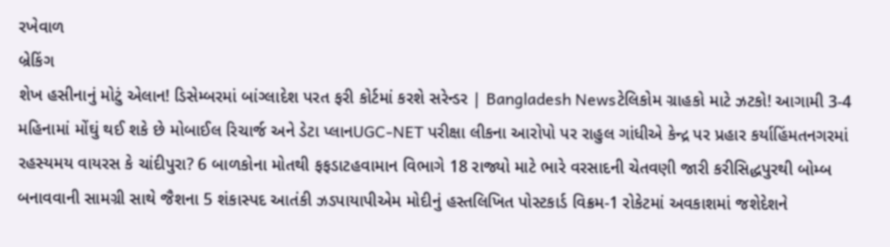રખેવાળ
બ્રેકિંગ
શેખ હસીનાનું મોટું એલાન! ડિસેમ્બરમાં બાંગ્લાદેશ પરત ફરી કોર્ટમાં કરશે સરેન્ડર | Bangladesh Newsટેલિકોમ ગ્રાહકો માટે ઝટકો! આગામી 3-4 મહિનામાં મોંઘું થઈ શકે છે મોબાઈલ રિચાર્જ અને ડેટા પ્લાનUGC-NET પરીક્ષા લીકના આરોપો પર રાહુલ ગાંધીએ કેન્દ્ર પર પ્રહાર કર્યાહિંમતનગરમાં રહસ્યમય વાયરસ કે ચાંદીપુરા? 6 બાળકોના મોતથી ફફડાટહવામાન વિભાગે 18 રાજ્યો માટે ભારે વરસાદની ચેતવણી જારી કરીસિદ્ધપુરથી બોમ્બ બનાવવાની સામગ્રી સાથે જૈશના 5 શંકાસ્પદ આતંકી ઝડપાયાપીએમ મોદીનું હસ્તલિખિત પોસ્ટકાર્ડ વિક્રમ-1 રોકેટમાં અવકાશમાં જશેદેશને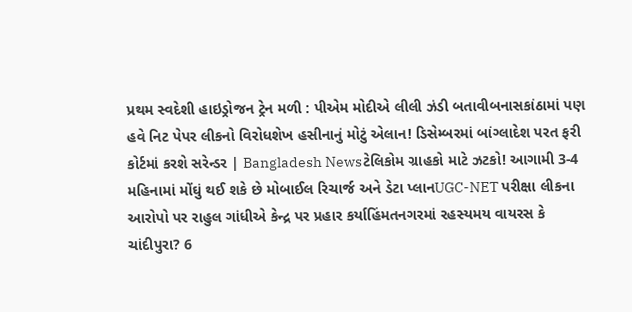પ્રથમ સ્વદેશી હાઇડ્રોજન ટ્રેન મળી : પીએમ મોદીએ લીલી ઝંડી બતાવીબનાસકાંઠામાં પણ હવે નિટ પેપર લીકનો વિરોધશેખ હસીનાનું મોટું એલાન! ડિસેમ્બરમાં બાંગ્લાદેશ પરત ફરી કોર્ટમાં કરશે સરેન્ડર | Bangladesh Newsટેલિકોમ ગ્રાહકો માટે ઝટકો! આગામી 3-4 મહિનામાં મોંઘું થઈ શકે છે મોબાઈલ રિચાર્જ અને ડેટા પ્લાનUGC-NET પરીક્ષા લીકના આરોપો પર રાહુલ ગાંધીએ કેન્દ્ર પર પ્રહાર કર્યાહિંમતનગરમાં રહસ્યમય વાયરસ કે ચાંદીપુરા? 6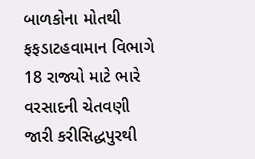બાળકોના મોતથી ફફડાટહવામાન વિભાગે 18 રાજ્યો માટે ભારે વરસાદની ચેતવણી જારી કરીસિદ્ધપુરથી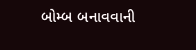બોમ્બ બનાવવાની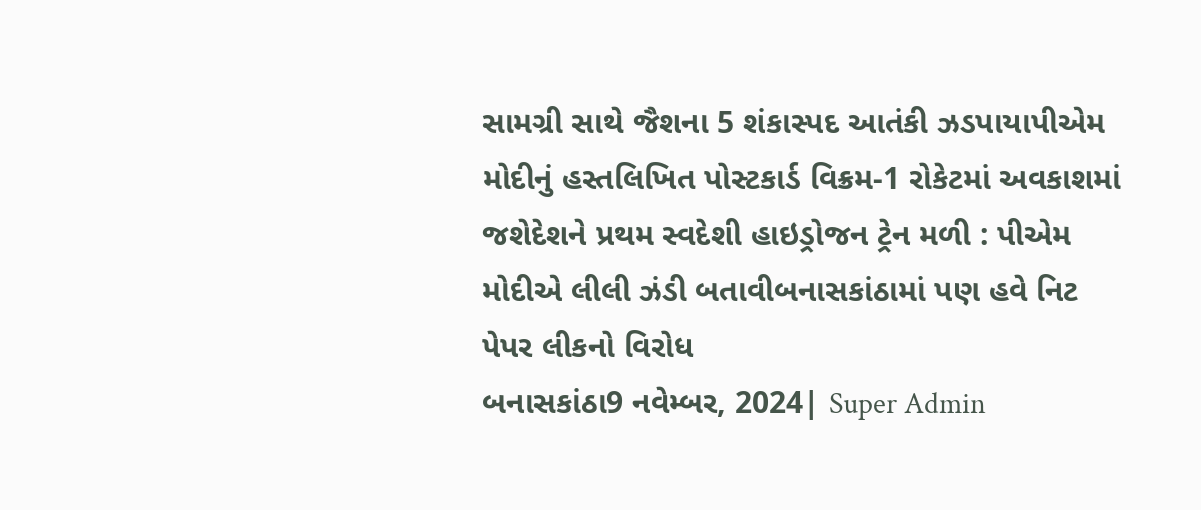સામગ્રી સાથે જૈશના 5 શંકાસ્પદ આતંકી ઝડપાયાપીએમ મોદીનું હસ્તલિખિત પોસ્ટકાર્ડ વિક્રમ-1 રોકેટમાં અવકાશમાં જશેદેશને પ્રથમ સ્વદેશી હાઇડ્રોજન ટ્રેન મળી : પીએમ મોદીએ લીલી ઝંડી બતાવીબનાસકાંઠામાં પણ હવે નિટ પેપર લીકનો વિરોધ
બનાસકાંઠા9 નવેમ્બર, 2024| Super Admin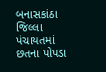બનાસકાંઠા જિલ્લા પંચાયતમાં છતના પોપડા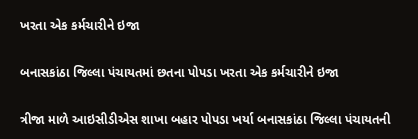ખરતા એક કર્મચારીને ઇજા

બનાસકાંઠા જિલ્લા પંચાયતમાં છતના પોપડા ખરતા એક કર્મચારીને ઇજા

ત્રીજા માળે આઇસીડીએસ શાખા બહાર પોપડા ખર્યા બનાસકાંઠા જિલ્લા પંચાયતની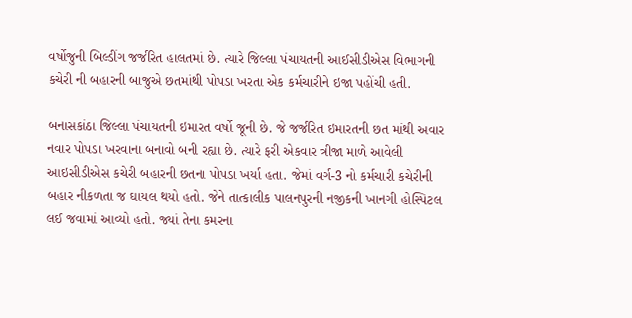વર્ષોજુની બિલ્ડીંગ જર્જરિત હાલતમાં છે. ત્યારે જિલ્લા પંચાયતની આઈસીડીએસ વિભાગની કચેરી ની બહારની બાજુએ છતમાંથી પોપડા ખરતા એક કર્મચારીને ઇજા પહોંચી હતી.

બનાસકાંઠા જિલ્લા પંચાયતની ઇમારત વર્ષો જૂની છે. જે જર્જરિત ઇમારતની છત માંથી અવાર નવાર પોપડા ખરવાના બનાવો બની રહ્યા છે. ત્યારે ફરી એકવાર ત્રીજા માળે આવેલી આઇસીડીએસ કચેરી બહારની છતના પોપડા ખર્યા હતા. જેમાં વર્ગ-3 નો કર્મચારી કચેરીની બહાર નીકળતા જ ઘાયલ થયો હતો. જેને તાત્કાલીક પાલનપુરની નજીકની ખાનગી હોસ્પિટલ લઈ જવામાં આવ્યો હતો. જ્યાં તેના કમરના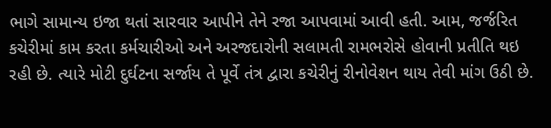ભાગે સામાન્ય ઇજા થતાં સારવાર આપીને તેને રજા આપવામાં આવી હતી. આમ, જર્જરિત કચેરીમાં કામ કરતા કર્મચારીઓ અને અરજદારોની સલામતી રામભરોસે હોવાની પ્રતીતિ થઇ રહી છે. ત્યારે મોટી દુર્ઘટના સર્જાય તે પૂર્વે તંત્ર દ્વારા કચેરીનું રીનોવેશન થાય તેવી માંગ ઉઠી છે.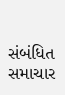સંબંધિત સમાચાર